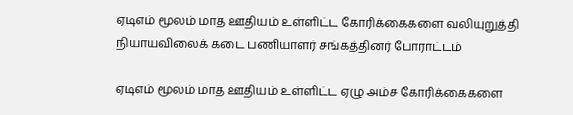ஏடிஎம் மூலம் மாத ஊதியம் உள்ளிட்ட கோரிக்கைகளை வலியுறுத்தி நியாயவிலைக் கடை பணியாளர் சங்கத்தினர் போராட்டம்

ஏடிஎம் மூலம் மாத ஊதியம் உள்ளிட்ட ஏழு அம்ச கோரிக்கைகளை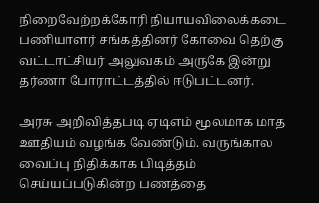நிறைவேற்றக்கோரி நியாயவிலைக்கடை பணியாளர் சங்கத்தினர் கோவை தெற்கு வட்டாட்சியர் அலுவகம் அருகே இன்று தர்ணா போராட்டத்தில் ஈடுபட்டனர்.

அரசு அறிவித்தபடி ஏடிஎம் மூலமாக மாத ஊதியம் வழங்க வேண்டும். வருங்கால வைப்பு நிதிக்காக பிடித்தம் செய்யப்படுகின்ற பணத்தை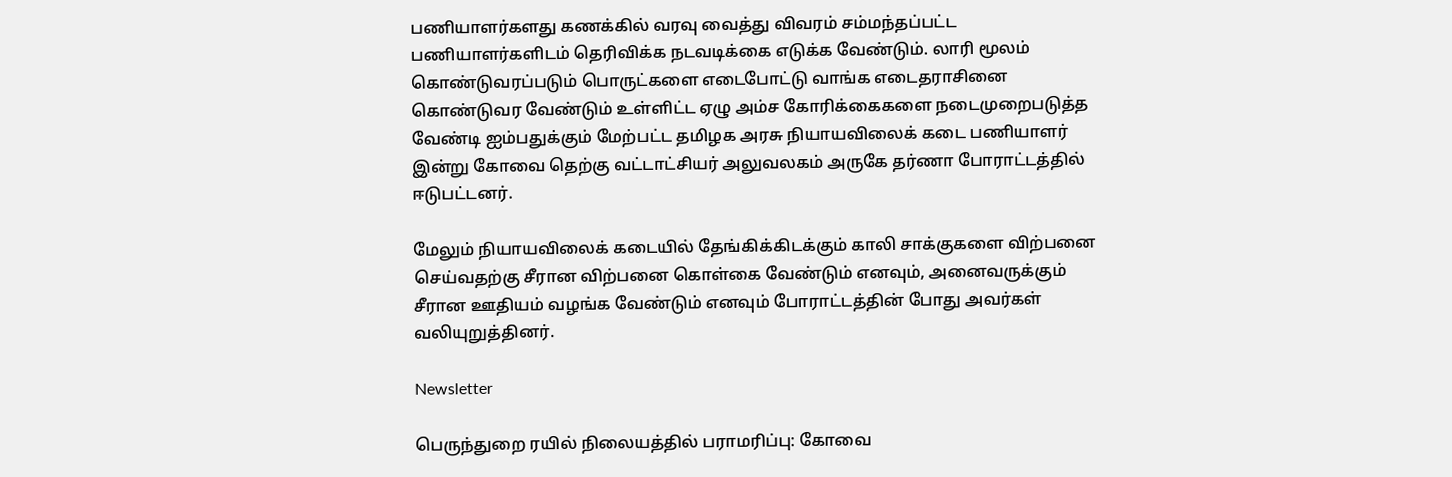பணியாளர்களது கணக்கில் வரவு வைத்து விவரம் சம்மந்தப்பட்ட பணியாளர்களிடம் தெரிவிக்க நடவடிக்கை எடுக்க வேண்டும். லாரி மூலம் கொண்டுவரப்படும் பொருட்களை எடைபோட்டு வாங்க எடைதராசினை கொண்டுவர வேண்டும் உள்ளிட்ட ஏழு அம்ச கோரிக்கைகளை நடைமுறைபடுத்த வேண்டி ஐம்பதுக்கும் மேற்பட்ட தமிழக அரசு நியாயவிலைக் கடை பணியாளர் இன்று கோவை தெற்கு வட்டாட்சியர் அலுவலகம் அருகே தர்ணா போராட்டத்தில் ஈடுபட்டனர்.

மேலும் நியாயவிலைக் கடையில் தேங்கிக்கிடக்கும் காலி சாக்குகளை விற்பனை செய்வதற்கு சீரான விற்பனை கொள்கை வேண்டும் எனவும், அனைவருக்கும் சீரான ஊதியம் வழங்க வேண்டும் எனவும் போராட்டத்தின் போது அவர்கள் வலியுறுத்தினர்.

Newsletter

பெருந்துறை ரயில் நிலையத்தில் பராமரிப்பு: கோவை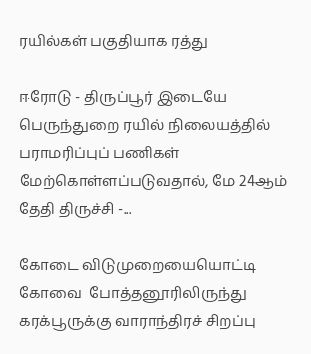ரயில்கள் பகுதியாக ரத்து

ஈரோடு - திருப்பூர் இடையே பெருந்துறை ரயில் நிலையத்தில் பராமரிப்புப் பணிகள் மேற்கொள்ளப்படுவதால், மே 24ஆம் தேதி திருச்சி -...

கோடை விடுமுறையையொட்டி கோவை  போத்தனூரிலிருந்து கரக்பூருக்கு வாராந்திரச் சிறப்பு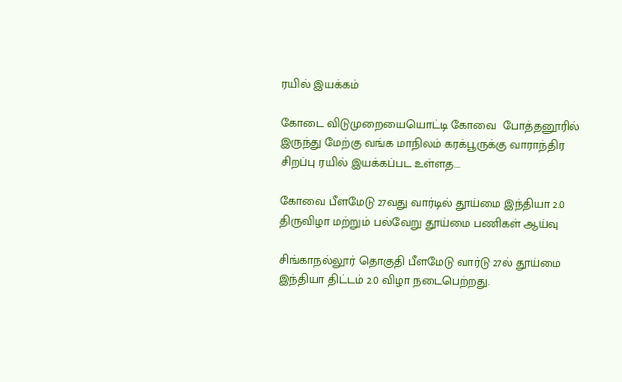ரயில் இயக்கம்

கோடை விடுமுறையையொட்டி கோவை  போத்தனூரில் இருந்து மேற்கு வங்க மாநிலம் கரக்பூருக்கு வாராந்திர சிறப்பு ரயில் இயக்கப்பட உள்ளத...

கோவை பீளமேடு 27வது வார்டில் தூய்மை இந்தியா 2.0 திருவிழா மற்றும் பல்வேறு தூய்மை பணிகள் ஆய்வு

சிங்காநல்லூர் தொகுதி பீளமேடு வார்டு 27ல் தூய்மை இந்தியா திட்டம் 2.0 விழா நடைபெற்றது.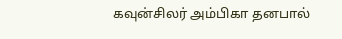கவுன்சிலர் அம்பிகா தனபால்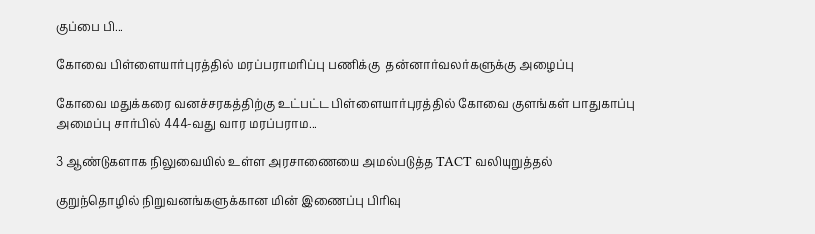குப்பை பி...

கோவை பிள்ளையார்புரத்தில் மரப்பராமரிப்பு பணிக்கு  தன்னார்வலர்களுக்கு அழைப்பு

கோவை மதுக்கரை வனச்சரகத்திற்கு உட்பட்ட பிள்ளையார்புரத்தில் கோவை குளங்கள் பாதுகாப்பு அமைப்பு சார்பில் 444-வது வார மரப்பராம...

3 ஆண்டுகளாக நிலுவையில் உள்ள அரசாணையை அமல்படுத்த TACT வலியுறுத்தல்

குறுந்தொழில் நிறுவனங்களுக்கான மின் இணைப்பு பிரிவு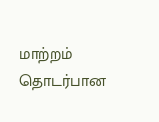மாற்றம் தொடர்பான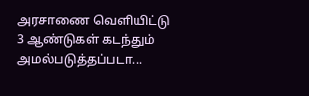அரசாணை வெளியிட்டு 3 ஆண்டுகள் கடந்தும் அமல்படுத்தப்படா...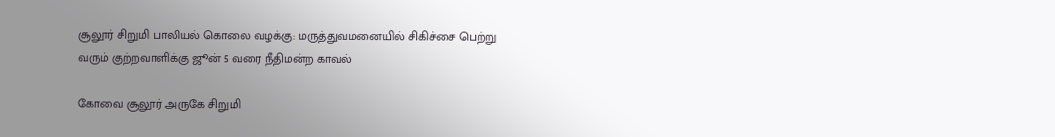சூலூர் சிறுமி பாலியல் கொலை வழக்கு: மருத்துவமனையில் சிகிச்சை பெற்று வரும் குற்றவாளிக்கு ஜூன் 5 வரை நீதிமன்ற காவல்

கோவை சூலூர் அருகே சிறுமி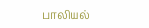பாலியல்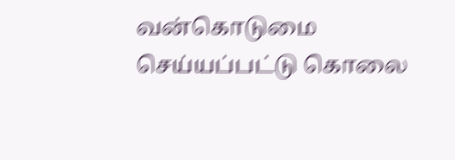வன்கொடுமை செய்யப்பட்டு கொலை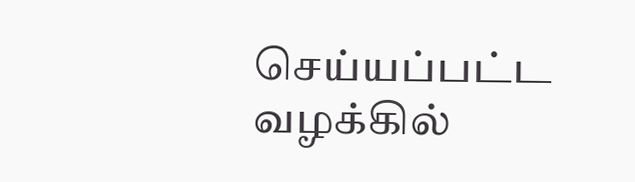செய்யப்பட்ட வழக்கில்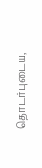தொடர்புடைய,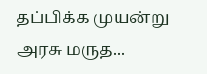தப்பிக்க முயன்று அரசு மருத...